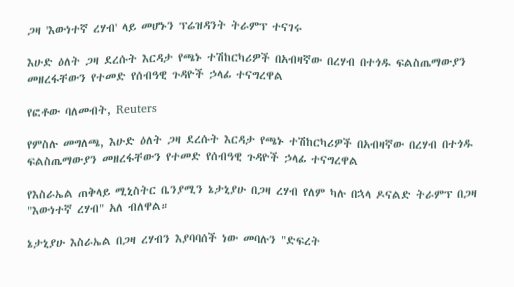ጋዛ 'እውነተኛ ረሃብ' ላይ መሆኑን ፕሬዝዳንት ትራምፕ ተናገሩ

እሁድ ዕለት ጋዛ ደረሱት እርዳታ የጫኑ ተሽከርካሪዎች በአብዛኛው በረሃብ በተጎዱ ፍልስጤማውያን መዘረፋቸውን የተመድ የሰብዓዊ ጉዳዮች ኃላፊ ተናግረዋል

የፎቶው ባለመብት, Reuters

የምስሉ መግለጫ, እሁድ ዕለት ጋዛ ደረሱት እርዳታ የጫኑ ተሽከርካሪዎች በአብዛኛው በረሃብ በተጎዱ ፍልስጤማውያን መዘረፋቸውን የተመድ የሰብዓዊ ጉዳዮች ኃላፊ ተናግረዋል

የእስራኤል ጠቅላይ ሚኒስትር ቤንያሚን ኔታኒያሁ በጋዛ ረሃብ የለም ካሉ በኋላ ዶናልድ ትራምፕ በጋዛ "እውነተኛ ረሃብ" አለ ብለዋል።

ኔታኒያሁ እስራኤል በጋዛ ረሃብን እያባባሰች ነው መባሉን "ድፍረት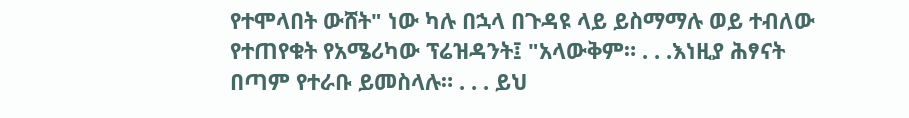የተሞላበት ውሸት" ነው ካሉ በኋላ በጉዳዩ ላይ ይስማማሉ ወይ ተብለው የተጠየቁት የአሜሪካው ፕሬዝዳንት፤ "አላውቅም። . . .እነዚያ ሕፃናት በጣም የተራቡ ይመስላሉ። . . . ይህ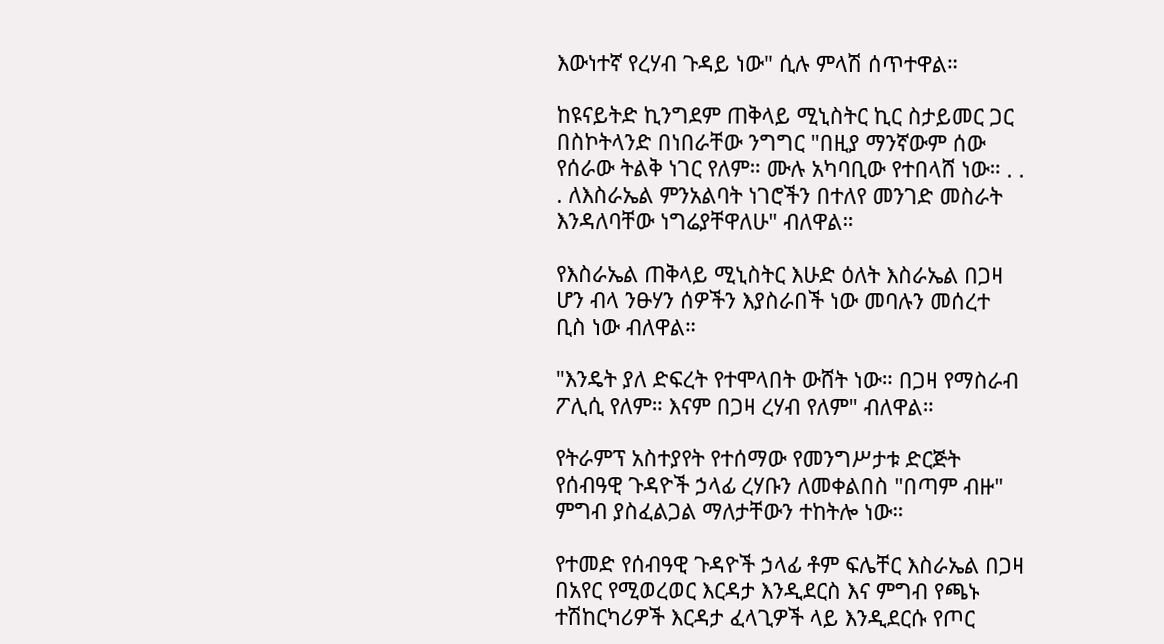እውነተኛ የረሃብ ጉዳይ ነው" ሲሉ ምላሽ ሰጥተዋል።

ከዩናይትድ ኪንግደም ጠቅላይ ሚኒስትር ኪር ስታይመር ጋር በስኮትላንድ በነበራቸው ንግግር "በዚያ ማንኛውም ሰው የሰራው ትልቅ ነገር የለም። ሙሉ አካባቢው የተበላሸ ነው። . . . ለእስራኤል ምንአልባት ነገሮችን በተለየ መንገድ መስራት እንዳለባቸው ነግሬያቸዋለሁ" ብለዋል።

የእስራኤል ጠቅላይ ሚኒስትር እሁድ ዕለት እስራኤል በጋዛ ሆን ብላ ንፁሃን ሰዎችን እያስራበች ነው መባሉን መሰረተ ቢስ ነው ብለዋል።

"እንዴት ያለ ድፍረት የተሞላበት ውሸት ነው። በጋዛ የማስራብ ፖሊሲ የለም። እናም በጋዛ ረሃብ የለም" ብለዋል።

የትራምፕ አስተያየት የተሰማው የመንግሥታቱ ድርጅት የሰብዓዊ ጉዳዮች ኃላፊ ረሃቡን ለመቀልበስ "በጣም ብዙ" ምግብ ያስፈልጋል ማለታቸውን ተከትሎ ነው።

የተመድ የሰብዓዊ ጉዳዮች ኃላፊ ቶም ፍሌቸር እስራኤል በጋዛ በአየር የሚወረወር እርዳታ እንዲደርስ እና ምግብ የጫኑ ተሽከርካሪዎች እርዳታ ፈላጊዎች ላይ እንዲደርሱ የጦር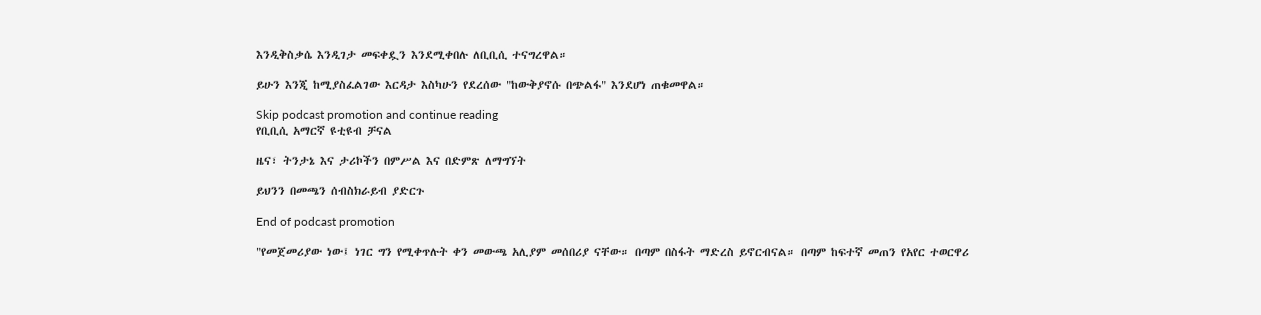እንዲቅስቃሴ እንዲገታ መፍቀዷን እንደሚቀበሉ ለቢቢሲ ተናግረዋል።

ይሁን እንጂ ከሚያስፈልገው እርዳታ እስካሁን የደረሰው "ከውቅያኖሱ በጭልፋ" እንደሆነ ጠቁመዋል።

Skip podcast promotion and continue reading
የቢቢሲ አማርኛ ዩቲዩብ ቻናል

ዜና፣ ትንታኔ እና ታሪኮችን በምሥል እና በድምጽ ለማግኘት

ይህንን በመጫን ሰብስክራይብ ያድርጉ

End of podcast promotion

"የመጀመሪያው ነው፤ ነገር ግን የሚቀጥሉት ቀን መውጫ አሊያም መሰበሪያ ናቸው። በጣም በስፋት ማድረስ ይኖርብናል። በጣም ከፍተኛ መጠን የአየር ተወርዋሪ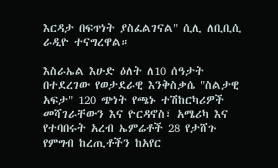እርዳታ በፍጥነት ያስፈልገናል" ሲሊ ለቢቢሲ ራዲዮ ተናግረዋል።

እስራኤል እሁድ ዕለት ለ10 ሰዓታት በተደረገው የወታደራዊ እንቅስቃሴ "ስልታዊ አፍታ" 120 ጭነት የጫኑ ተሽከርካሪዎች መሻገራቸውን እና ዮርዳኖስ፣ አሜሪካ እና የተባበሩት አረብ ኤምሬቶች 28 የታሸጉ የምግብ ከረጢቶችን ከአየር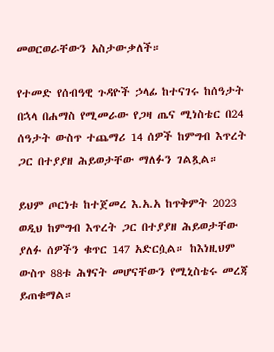መወርወራቸውን አስታውቃለች።

የተመድ የሰብዓዊ ጉዳዮች ኃላፊ ከተናገሩ ከሰዓታት በኋላ በሐማስ የሚመራው የጋዛ ጤና ሚነስቴር በ24 ሰዓታት ውስጥ ተጨማሪ 14 ሰዎች ከምግብ እጥረት ጋር በተያያዘ ሕይወታቸው ማለፉን ገልጿል።

ይህም ጦርነቱ ከተጀመረ እ.አ.አ ከጥቅምት 2023 ወዲህ ከምግብ እጥረት ጋር በተያያዘ ሕይወታቸው ያለፉ ሰዎችን ቁጥር 147 አድርሷል። ከእነዚህም ውስጥ 88ቱ ሕፃናት መሆናቸውን የሚኒስቴሩ መረጃ ይጠቁማል።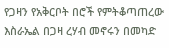የጋዛን የአቅርቦት በሮች የምትቆጣጠረው እስራኤል በጋዛ ረሃብ መኖሩን በመካድ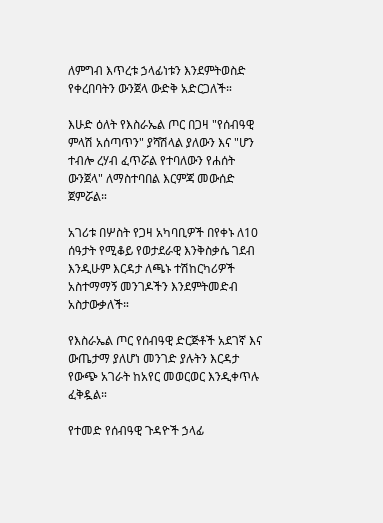ለምግብ እጥረቱ ኃላፊነቱን እንደምትወስድ የቀረበባትን ውንጀላ ውድቅ አድርጋለች።

እሁድ ዕለት የእስራኤል ጦር በጋዛ "የሰብዓዊ ምላሽ አሰጣጥን" ያሻሽላል ያለውን እና "ሆን ተብሎ ረሃብ ፈጥሯል የተባለውን የሐሰት ውንጀላ" ለማስተባበል እርምጃ መውሰድ ጀምሯል።

አገሪቱ በሦስት የጋዛ አካባቢዎች በየቀኑ ለ10 ሰዓታት የሚቆይ የወታደራዊ እንቅስቃሴ ገደብ እንዲሁም እርዳታ ለጫኑ ተሽከርካሪዎች አስተማማኝ መንገዶችን እንደምትመድብ አስታውቃለች።

የእስራኤል ጦር የሰብዓዊ ድርጅቶች አደገኛ እና ውጤታማ ያለሆነ መንገድ ያሉትን እርዳታ የውጭ አገራት ከአየር መወርወር እንዲቀጥሉ ፈቅዷል።

የተመድ የሰብዓዊ ጉዳዮች ኃላፊ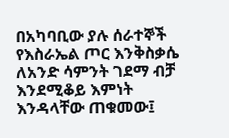በአካባቢው ያሉ ሰራተኞች የእስራኤል ጦር እንቅስቃሴ ለአንድ ሳምንት ገደማ ብቻ እንደሚቆይ እምነት እንዳላቸው ጠቁመው፤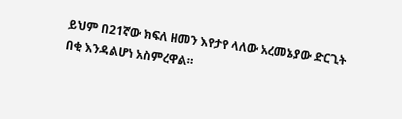ይህም በ21ኛው ክፍለ ዘመን እየታየ ላለው አረመኔያው ድርጊት በቂ እንዳልሆነ አስምረዋል።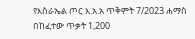የእስራኤል ጦር እ.አ.አ ጥቅምት 7/2023 ሐማስ በከፈተው ጥቃት 1,200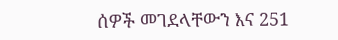ሰዎች መገደላቸውን እና 251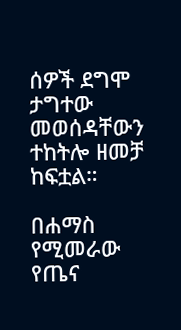ሰዎች ደግሞ ታግተው መወሰዳቸውን ተከትሎ ዘመቻ ከፍቷል።

በሐማስ የሚመራው የጤና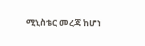ሚኒስቴር መረጃ ከሆነ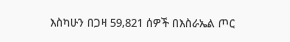እስካሁን በጋዛ 59,821 ሰዎች በእስራኤል ጦር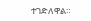ተገድለዋል።